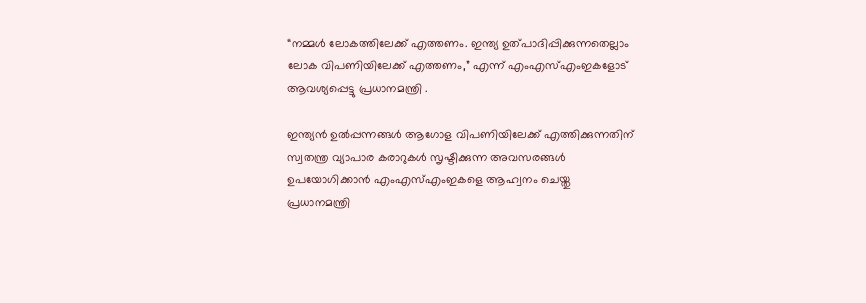“നമ്മൾ ലോകത്തിലേക്ക് എത്തണം. ഇന്ത്യ ഉത്പാദിപ്പിക്കുന്നതെല്ലാം ലോക വിപണിയിലേക്ക് എത്തണം,” എന്ന് എംഎസ്എംഇകളോട് ആവശ്യപ്പെട്ടു പ്രധാനമന്ത്രി .

ഇന്ത്യൻ ഉൽപ്പന്നങ്ങൾ ആഗോള വിപണിയിലേക്ക് എത്തിക്കുന്നതിന് സ്വതന്ത്ര വ്യാപാര കരാറുകൾ സൃഷ്ടിക്കുന്ന അവസരങ്ങൾ ഉപയോഗിക്കാൻ എംഎസ്എംഇകളെ ആഹ്വനം ചെയ്തു പ്രധാനമന്ത്രി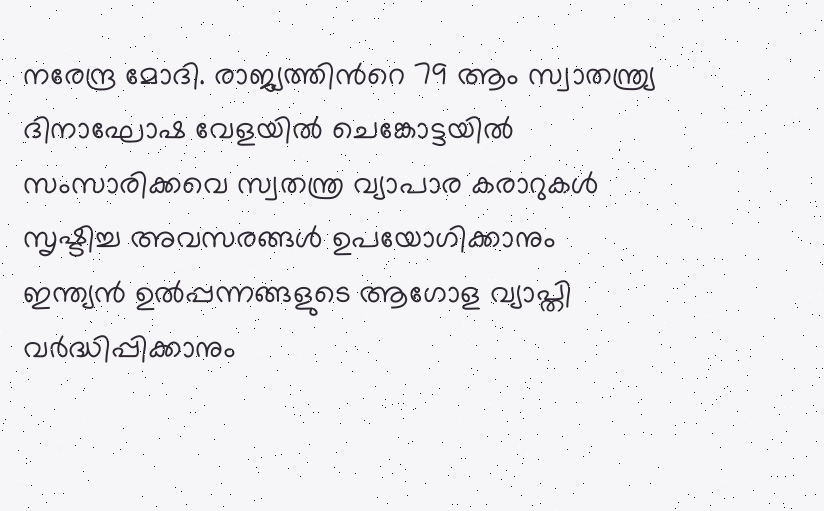നരേന്ദ്ര മോദി. രാജ്യത്തിൻറെ 79 ആം സ്വാതന്ത്ര്യ ദിനാഘോഷ വേളയിൽ ചെങ്കോട്ടയിൽ സംസാരിക്കവെ സ്വതന്ത്ര വ്യാപാര കരാറുകൾ സൃഷ്ടിച്ച അവസരങ്ങൾ ഉപയോഗിക്കാനും ഇന്ത്യൻ ഉൽപ്പന്നങ്ങളുടെ ആഗോള വ്യാപ്തി വർദ്ധിപ്പിക്കാനും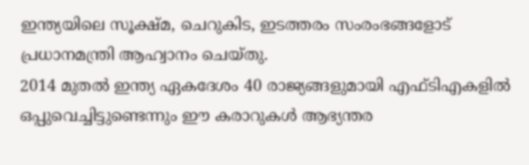ഇന്ത്യയിലെ സൂക്ഷ്മ, ചെറുകിട, ഇടത്തരം സംരംഭങ്ങളോട് പ്രധാനമന്ത്രി ആഹ്വാനം ചെയ്തു.
2014 മുതൽ ഇന്ത്യ ഏകദേശം 40 രാജ്യങ്ങളുമായി എഫ്ടിഎകളിൽ ഒപ്പുവെച്ചിട്ടുണ്ടെന്നും ഈ കരാറുകൾ ആഭ്യന്തര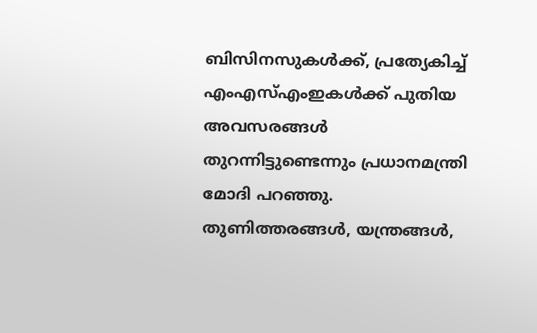ബിസിനസുകൾക്ക്, പ്രത്യേകിച്ച് എംഎസ്എംഇകൾക്ക് പുതിയ അവസരങ്ങൾ തുറന്നിട്ടുണ്ടെന്നും പ്രധാനമന്ത്രി മോദി പറഞ്ഞു.
തുണിത്തരങ്ങൾ, യന്ത്രങ്ങൾ,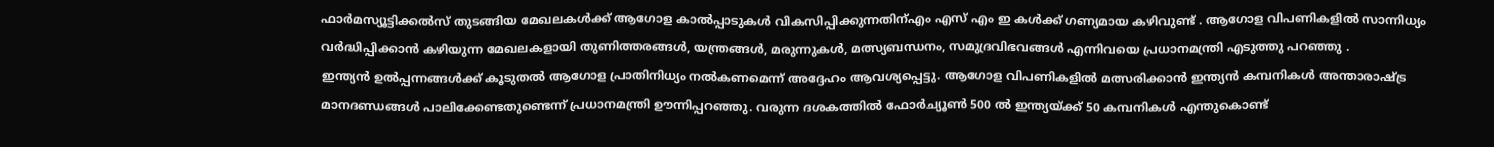ഫാർമസ്യൂട്ടിക്കൽസ് തുടങ്ങിയ മേഖലകൾക്ക് ആഗോള കാൽപ്പാടുകൾ വികസിപ്പിക്കുന്നതിന്എം എസ് എം ഇ കൾക്ക് ഗണ്യമായ കഴിവുണ്ട് . ആഗോള വിപണികളിൽ സാന്നിധ്യം വർദ്ധിപ്പിക്കാൻ കഴിയുന്ന മേഖലകളായി തുണിത്തരങ്ങൾ, യന്ത്രങ്ങൾ, മരുന്നുകൾ, മത്സ്യബന്ധനം, സമുദ്രവിഭവങ്ങൾ എന്നിവയെ പ്രധാനമന്ത്രി എടുത്തു പറഞ്ഞു .
ഇന്ത്യൻ ഉൽപ്പന്നങ്ങൾക്ക് കൂടുതൽ ആഗോള പ്രാതിനിധ്യം നൽകണമെന്ന് അദ്ദേഹം ആവശ്യപ്പെട്ടു. ആഗോള വിപണികളിൽ മത്സരിക്കാൻ ഇന്ത്യൻ കമ്പനികൾ അന്താരാഷ്ട്ര മാനദണ്ഡങ്ങൾ പാലിക്കേണ്ടതുണ്ടെന്ന് പ്രധാനമന്ത്രി ഊന്നിപ്പറഞ്ഞു. വരുന്ന ദശകത്തിൽ ഫോർച്യൂൺ 500 ൽ ഇന്ത്യയ്ക്ക് 50 കമ്പനികൾ എന്തുകൊണ്ട്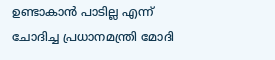ഉണ്ടാകാൻ പാടില്ല എന്ന് ചോദിച്ച പ്രധാനമന്ത്രി മോദി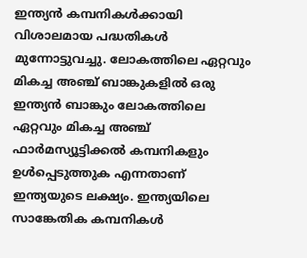ഇന്ത്യൻ കമ്പനികൾക്കായി വിശാലമായ പദ്ധതികൾ മുന്നോട്ടുവച്ചു. ലോകത്തിലെ ഏറ്റവും മികച്ച അഞ്ച് ബാങ്കുകളിൽ ഒരു ഇന്ത്യൻ ബാങ്കും ലോകത്തിലെ ഏറ്റവും മികച്ച അഞ്ച് ഫാർമസ്യൂട്ടിക്കൽ കമ്പനികളും ഉൾപ്പെടുത്തുക എന്നതാണ് ഇന്ത്യയുടെ ലക്ഷ്യം. ഇന്ത്യയിലെ സാങ്കേതിക കമ്പനികൾ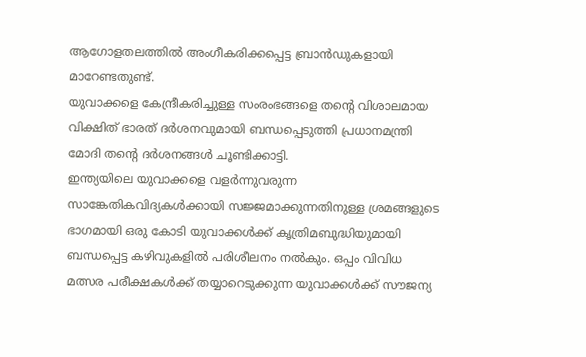ആഗോളതലത്തിൽ അംഗീകരിക്കപ്പെട്ട ബ്രാൻഡുകളായി മാറേണ്ടതുണ്ട്.
യുവാക്കളെ കേന്ദ്രീകരിച്ചുള്ള സംരംഭങ്ങളെ തന്റെ വിശാലമായ വിക്ഷിത് ഭാരത് ദർശനവുമായി ബന്ധപ്പെടുത്തി പ്രധാനമന്ത്രി മോദി തന്റെ ദർശനങ്ങൾ ചൂണ്ടിക്കാട്ടി.
ഇന്ത്യയിലെ യുവാക്കളെ വളർന്നുവരുന്ന സാങ്കേതികവിദ്യകൾക്കായി സജ്ജമാക്കുന്നതിനുള്ള ശ്രമങ്ങളുടെ ഭാഗമായി ഒരു കോടി യുവാക്കൾക്ക് കൃത്രിമബുദ്ധിയുമായി ബന്ധപ്പെട്ട കഴിവുകളിൽ പരിശീലനം നൽകും. ഒപ്പം വിവിധ മത്സര പരീക്ഷകൾക്ക് തയ്യാറെടുക്കുന്ന യുവാക്കൾക്ക് സൗജന്യ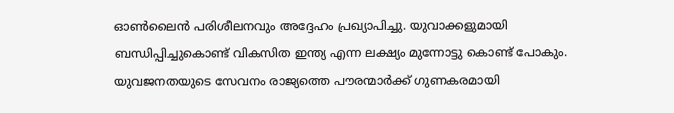ഓൺലൈൻ പരിശീലനവും അദ്ദേഹം പ്രഖ്യാപിച്ചു. യുവാക്കളുമായി ബന്ധിപ്പിച്ചുകൊണ്ട് വികസിത ഇന്ത്യ എന്ന ലക്ഷ്യം മുന്നോട്ടു കൊണ്ട് പോകും. യുവജനതയുടെ സേവനം രാജ്യത്തെ പൗരന്മാർക്ക് ഗുണകരമായി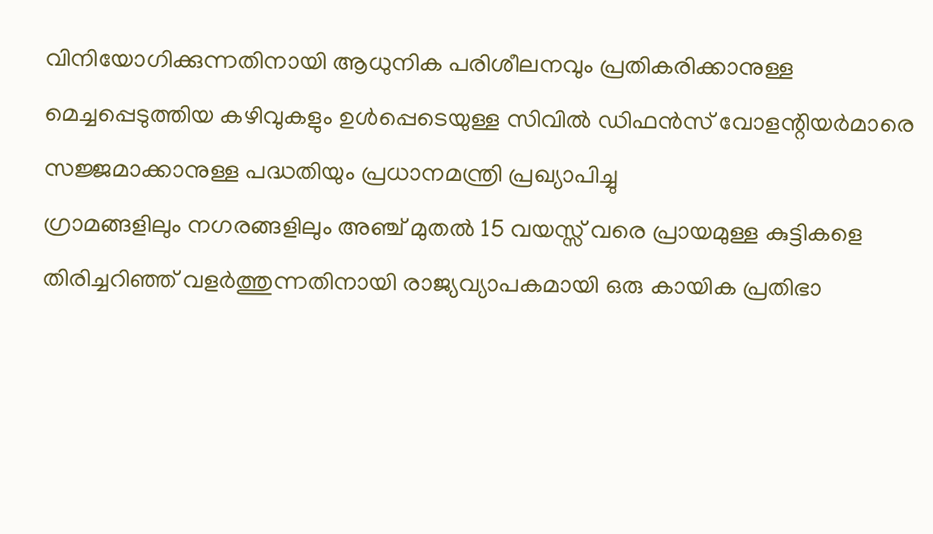വിനിയോഗിക്കുന്നതിനായി ആധുനിക പരിശീലനവും പ്രതികരിക്കാനുള്ള മെച്ചപ്പെടുത്തിയ കഴിവുകളും ഉൾപ്പെടെയുള്ള സിവിൽ ഡിഫൻസ് വോളന്റിയർമാരെ സജ്ജമാക്കാനുള്ള പദ്ധതിയും പ്രധാനമന്ത്രി പ്രഖ്യാപിച്ചു
ഗ്രാമങ്ങളിലും നഗരങ്ങളിലും അഞ്ച് മുതൽ 15 വയസ്സ് വരെ പ്രായമുള്ള കുട്ടികളെ തിരിച്ചറിഞ്ഞ് വളർത്തുന്നതിനായി രാജ്യവ്യാപകമായി ഒരു കായിക പ്രതിഭാ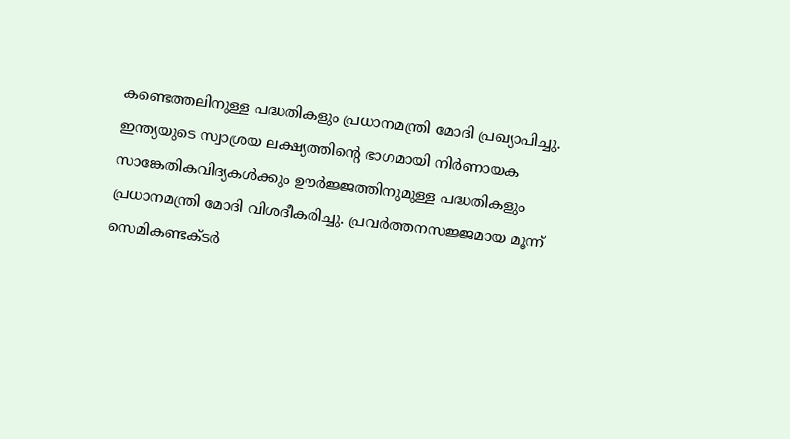കണ്ടെത്തലിനുള്ള പദ്ധതികളും പ്രധാനമന്ത്രി മോദി പ്രഖ്യാപിച്ചു.
ഇന്ത്യയുടെ സ്വാശ്രയ ലക്ഷ്യത്തിന്റെ ഭാഗമായി നിർണായക സാങ്കേതികവിദ്യകൾക്കും ഊർജ്ജത്തിനുമുള്ള പദ്ധതികളും പ്രധാനമന്ത്രി മോദി വിശദീകരിച്ചു. പ്രവർത്തനസജ്ജമായ മൂന്ന് സെമികണ്ടക്ടർ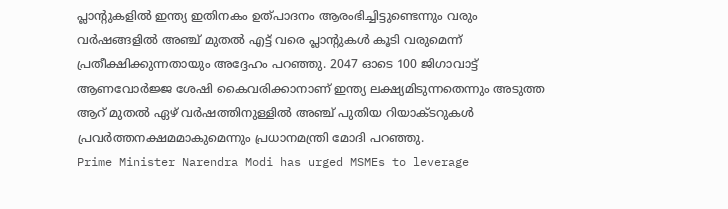പ്ലാന്റുകളിൽ ഇന്ത്യ ഇതിനകം ഉത്പാദനം ആരംഭിച്ചിട്ടുണ്ടെന്നും വരും വർഷങ്ങളിൽ അഞ്ച് മുതൽ എട്ട് വരെ പ്ലാന്റുകൾ കൂടി വരുമെന്ന് പ്രതീക്ഷിക്കുന്നതായും അദ്ദേഹം പറഞ്ഞു. 2047 ഓടെ 100 ജിഗാവാട്ട് ആണവോർജ്ജ ശേഷി കൈവരിക്കാനാണ് ഇന്ത്യ ലക്ഷ്യമിടുന്നതെന്നും അടുത്ത ആറ് മുതൽ ഏഴ് വർഷത്തിനുള്ളിൽ അഞ്ച് പുതിയ റിയാക്ടറുകൾ പ്രവർത്തനക്ഷമമാകുമെന്നും പ്രധാനമന്ത്രി മോദി പറഞ്ഞു.
Prime Minister Narendra Modi has urged MSMEs to leverage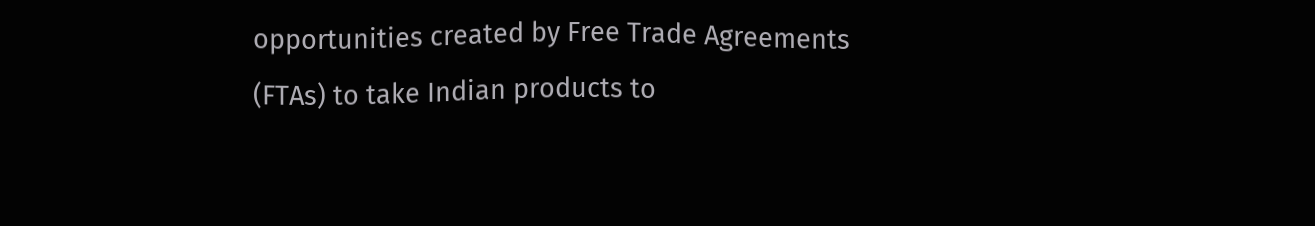opportunities created by Free Trade Agreements (FTAs) to take Indian products to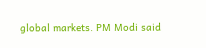global markets. PM Modi said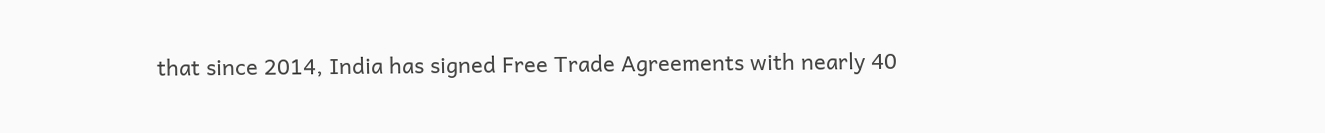that since 2014, India has signed Free Trade Agreements with nearly 40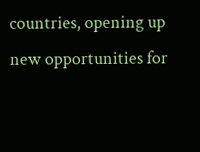countries, opening up new opportunities for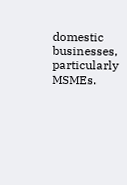domestic businesses, particularly MSMEs.